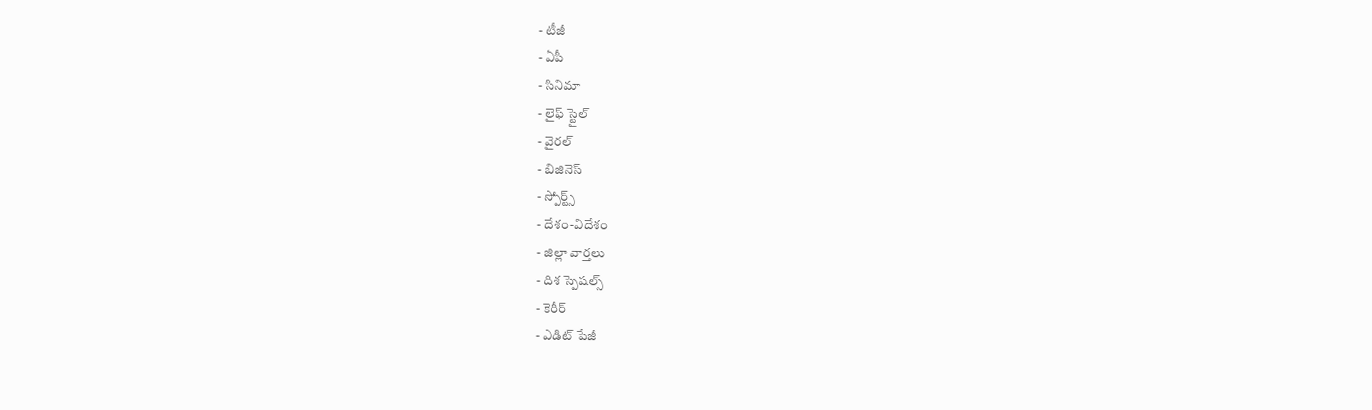- టీజీ
- ఏపీ
- సినిమా
- లైఫ్ స్టైల్
- వైరల్
- బిజినెస్
- స్పోర్ట్స్
- దేశం-విదేశం
- జిల్లా వార్తలు
- దిశ స్పెషల్స్
- కెరీర్
- ఎడిట్ పేజీ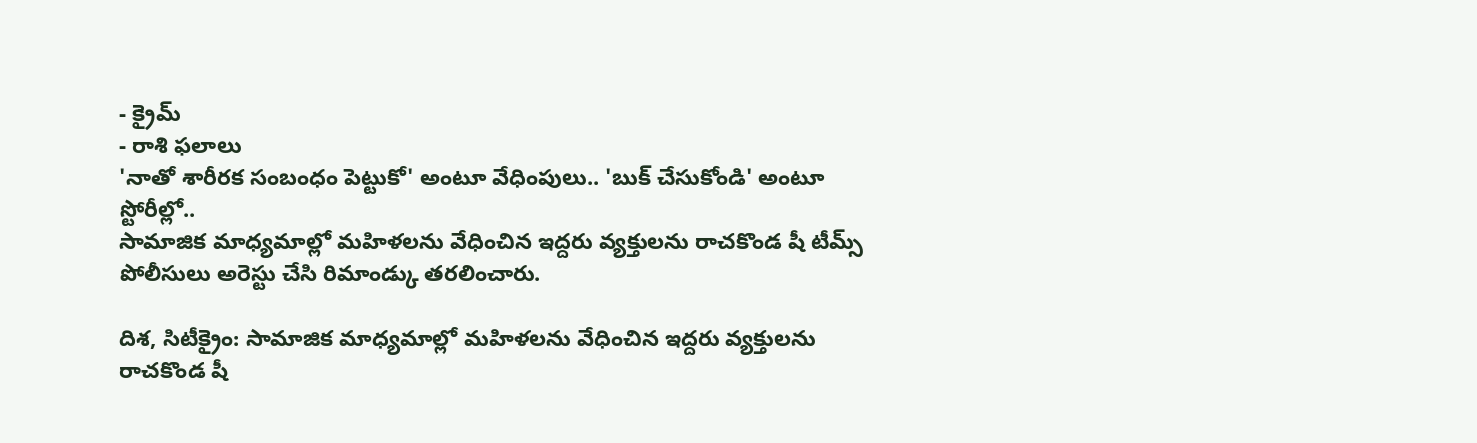- క్రైమ్
- రాశి ఫలాలు
'నాతో శారీరక సంబంధం పెట్టుకో' అంటూ వేధింపులు.. 'బుక్ చేసుకోండి' అంటూ స్టోరీల్లో..
సామాజిక మాధ్యమాల్లో మహిళలను వేధించిన ఇద్దరు వ్యక్తులను రాచకొండ షీ టీమ్స్ పోలీసులు అరెస్టు చేసి రిమాండ్కు తరలించారు.

దిశ, సిటీక్రైం: సామాజిక మాధ్యమాల్లో మహిళలను వేధించిన ఇద్దరు వ్యక్తులను రాచకొండ షీ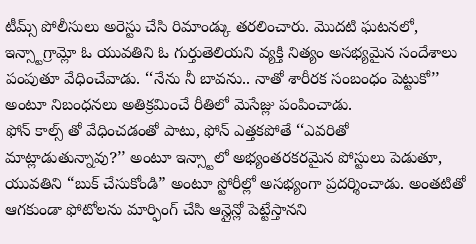టీమ్స్ పోలీసులు అరెస్టు చేసి రిమాండ్కు తరలించారు. మొదటి ఘటనలో, ఇన్స్టాగ్రామ్లో ఓ యువతిని ఓ గుర్తుతెలియని వ్యక్తి నిత్యం అసభ్యమైన సందేశాలు పంపుతూ వేధించేవాడు. ‘‘నేను నీ బావను.. నాతో శారీరక సంబంధం పెట్టుకో’’ అంటూ నిబంధనలు అతిక్రమించే రీతిలో మెసేజ్లు పంపించాడు.
ఫోన్ కాల్స్ తో వేధించడంతో పాటు, ఫోన్ ఎత్తకపోతే ‘‘ఎవరితో మాట్లాడుతున్నావు?’’ అంటూ ఇన్స్టాలో అభ్యంతరకరమైన పోస్టులు పెడుతూ, యువతిని “బుక్ చేసుకోండి” అంటూ స్టోరీల్లో అసభ్యంగా ప్రదర్శించాడు. అంతటితో ఆగకుండా ఫోటోలను మార్ఫింగ్ చేసి ఆన్లైన్లో పెట్టేస్తానని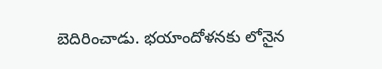బెదిరించాడు. భయాందోళనకు లోనైన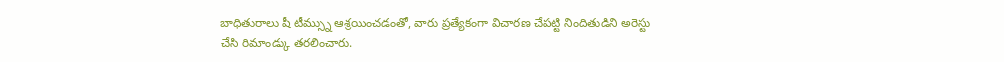బాధితురాలు షీ టీమ్స్ను ఆశ్రయించడంతో, వారు ప్రత్యేకంగా విచారణ చేపట్టి నిందితుడిని అరెస్టు చేసి రిమాండ్కు తరలించారు.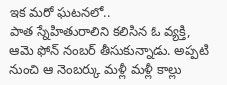ఇక మరో ఘటనలో..
పాత స్నేహితురాలిని కలిసిన ఓ వ్యక్తి, ఆమె ఫోన్ నంబర్ తీసుకున్నాడు. అప్పటి నుంచి ఆ నెంబర్కు మళ్లీ మళ్లీ కాల్లు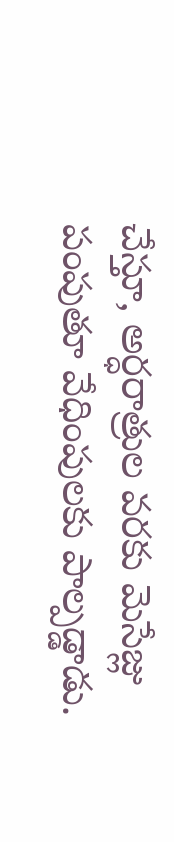చేస్తూ, అర్ధరాత్రుల వరకు మెసేజ్లు పంపుతూ వేధింపులకు పాల్పడ్డాడు.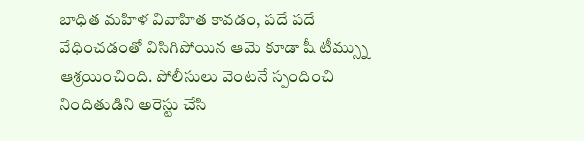బాధిత మహిళ వివాహిత కావడం, పదే పదే వేధించడంతో విసిగిపోయిన ఆమె కూడా షీ టీమ్స్ను ఆశ్రయించింది. పోలీసులు వెంటనే స్పందించి నిందితుడిని అరెస్టు చేసి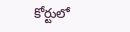కోర్టులో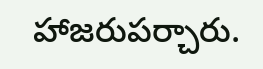హాజరుపర్చారు.